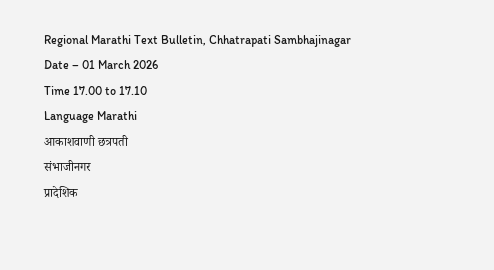Regional Marathi Text Bulletin, Chhatrapati Sambhajinagar
Date – 01 March 2026
Time 17.00 to 17.10
Language Marathi
आकाशवाणी छत्रपती
संभाजीनगर
प्रादेशिक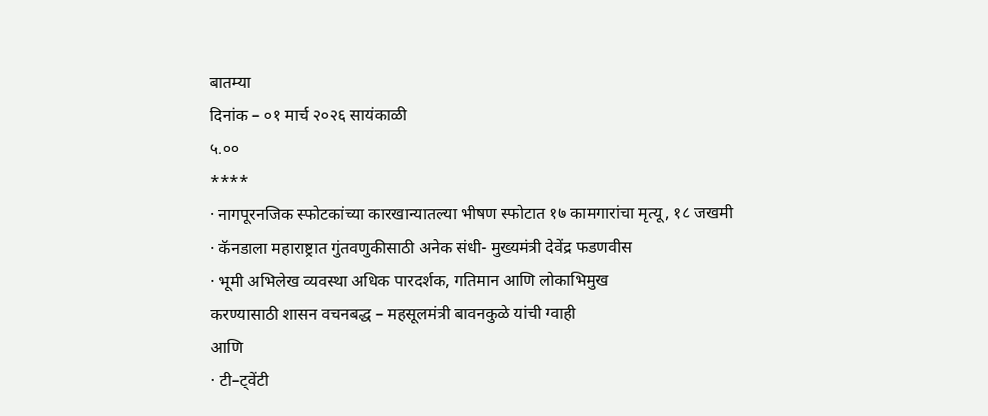बातम्या
दिनांक – ०१ मार्च २०२६ सायंकाळी
५.००
****
· नागपूरनजिक स्फोटकांच्या कारखान्यातल्या भीषण स्फोटात १७ कामगारांचा मृत्यू, १८ जखमी
· कॅनडाला महाराष्ट्रात गुंतवणुकीसाठी अनेक संधी- मुख्यमंत्री देवेंद्र फडणवीस
· भूमी अभिलेख व्यवस्था अधिक पारदर्शक, गतिमान आणि लोकाभिमुख
करण्यासाठी शासन वचनबद्ध – महसूलमंत्री बावनकुळे यांची ग्वाही
आणि
· टी–ट्वेंटी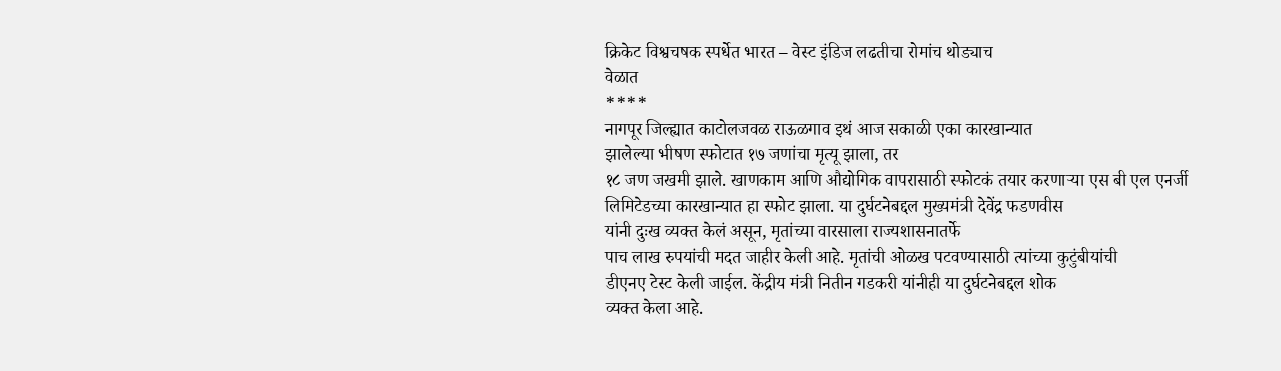क्रिकेट विश्वचषक स्पर्धेत भारत – वेस्ट इंडिज लढतीचा रोमांच थोड्याच
वेळात
****
नागपूर जिल्ह्यात काटोलजवळ राऊळगाव इथं आज सकाळी एका कारखान्यात
झालेल्या भीषण स्फोटात १७ जणांचा मृत्यू झाला, तर
१८ जण जखमी झाले. खाणकाम आणि औद्योगिक वापरासाठी स्फोटकं तयार करणाऱ्या एस बी एल एनर्जी
लिमिटेडच्या कारखान्यात हा स्फोट झाला. या दुर्घटनेबद्दल मुख्यमंत्री देवेंद्र फडणवीस
यांनी दुःख व्यक्त केलं असून, मृतांच्या वारसाला राज्यशासनातर्फे
पाच लाख रुपयांची मदत जाहीर केली आहे. मृतांची ओळख पटवण्यासाठी त्यांच्या कुटुंबीयांची
डीएनए टेस्ट केली जाईल. केंद्रीय मंत्री नितीन गडकरी यांनीही या दुर्घटनेबद्दल शोक
व्यक्त केला आहे.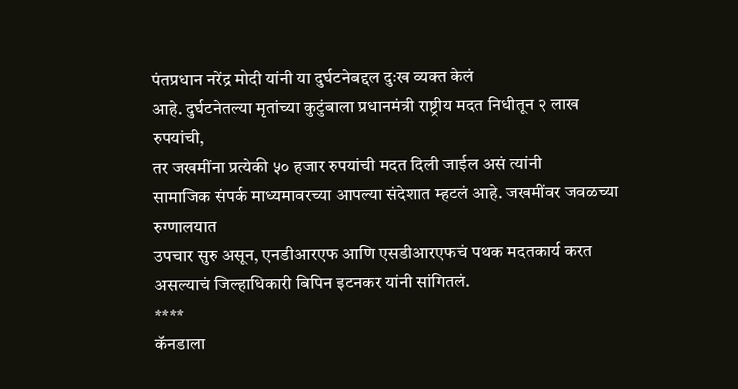पंतप्रधान नरेंद्र मोदी यांनी या दुर्घटनेबद्दल दुःख व्यक्त केलं
आहे. दुर्घटनेतल्या मृतांच्या कुटुंबाला प्रधानमंत्री राष्ट्रीय मदत निधीतून २ लाख
रुपयांची,
तर जखमींना प्रत्येकी ५० हजार रुपयांची मदत दिली जाईल असं त्यांनी
सामाजिक संपर्क माध्यमावरच्या आपल्या संदेशात म्हटलं आहे. जखमींवर जवळच्या रुग्णालयात
उपचार सुरु असून, एनडीआरएफ आणि एसडीआरएफचं पथक मदतकार्य करत
असल्याचं जिल्हाधिकारी बिपिन इटनकर यांनी सांगितलं.
****
कॅनडाला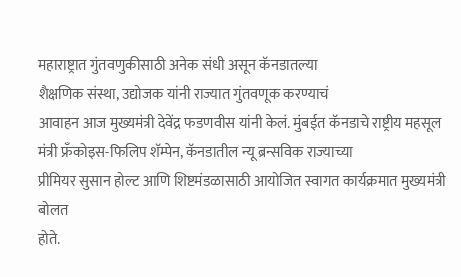महाराष्ट्रात गुंतवणुकीसाठी अनेक संधी असून कॅनडातल्या
शैक्षणिक संस्था, उद्योजक यांनी राज्यात गुंतवणूक करण्याचं
आवाहन आज मुख्यमंत्री देवेंद्र फडणवीस यांनी केलं. मुंबईत कॅनडाचे राष्ट्रीय महसूल
मंत्री फ्रँकोइस-फिलिप शॅम्पेन, कॅनडातील न्यू ब्रन्सविक राज्याच्या
प्रीमियर सुसान होल्ट आणि शिष्टमंडळासाठी आयोजित स्वागत कार्यक्रमात मुख्यमंत्री बोलत
होते.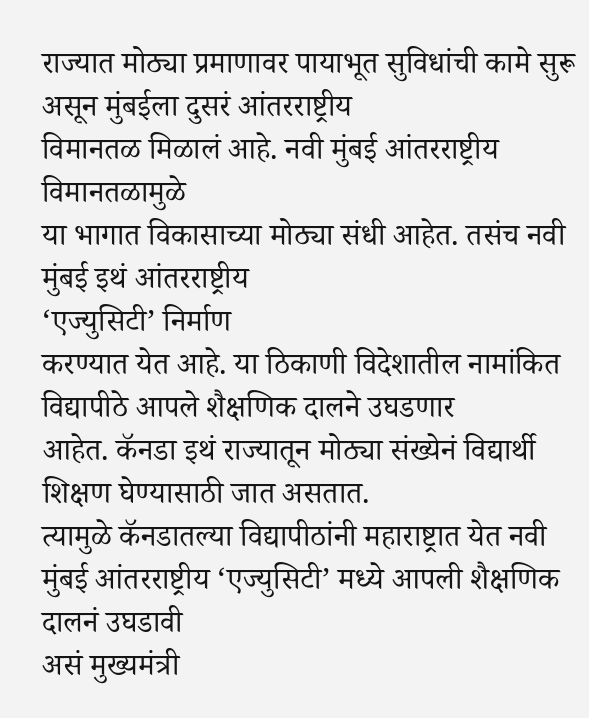राज्यात मोठ्या प्रमाणावर पायाभूत सुविधांची कामे सुरू असून मुंबईला दुसरं आंतरराष्ट्रीय
विमानतळ मिळालं आहे. नवी मुंबई आंतरराष्ट्रीय विमानतळामुळे
या भागात विकासाच्या मोठ्या संधी आहेत. तसंच नवी मुंबई इथं आंतरराष्ट्रीय
‘एज्युसिटी’ निर्माण
करण्यात येत आहे. या ठिकाणी विदेशातील नामांकित विद्यापीठे आपले शैक्षणिक दालने उघडणार
आहेत. कॅनडा इथं राज्यातून मोठ्या संख्येनं विद्यार्थी शिक्षण घेण्यासाठी जात असतात.
त्यामुळे कॅनडातल्या विद्यापीठांनी महाराष्ट्रात येत नवी मुंबई आंतरराष्ट्रीय ‘एज्युसिटी’ मध्ये आपली शैक्षणिक दालनं उघडावी
असं मुख्यमंत्री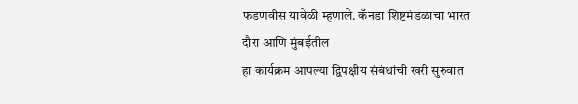फडणवीस यावेळी म्हणाले. कॅनडा शिष्टमंडळाचा भारत दौरा आणि मुंबईतील
हा कार्यक्रम आपल्या द्विपक्षीय संबंधांची खरी सुरुवात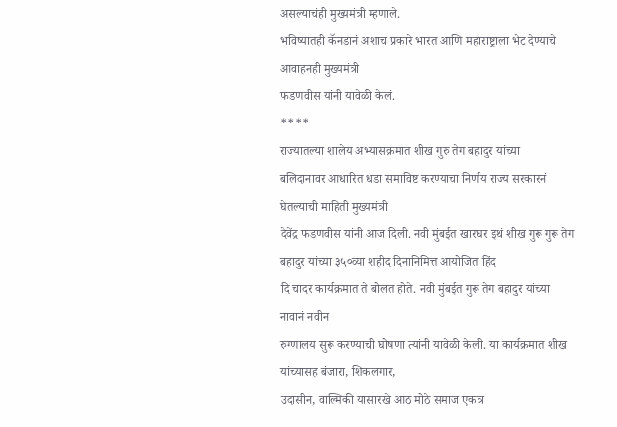असल्याचंही मुख्यमंत्री म्हणाले.
भविष्यातही कॅनडानं अशाच प्रकारे भारत आणि महाराष्ट्राला भेट देण्याचे आवाहनही मुख्यमंत्री
फडणवीस यांनी यावेळी केलं.
****
राज्यातल्या शालेय अभ्यासक्रमात शीख गुरु तेग बहादुर यांच्या
बलिदानावर आधारित धडा समाविष्ट करण्याचा निर्णय राज्य सरकारनं घेतल्याची माहिती मुख्यमंत्री
देवेंद्र फडणवीस यांनी आज दिली. नवी मुंबईत खारघर इथं शीख गुरू गुरू तेग बहादुर यांच्या ३५०व्या शहीद दिनानिमित्त आयोजित हिंद
दि चादर कार्यक्रमात ते बोलत होते. नवी मुंबईत गुरू तेग बहादुर यांच्या नावानं नवीन
रुग्णालय सुरू करण्याची घोषणा त्यांनी यावेळी केली. या कार्यक्रमात शीख यांच्यासह बंजारा, शिकलगार,
उदासीन, वाल्मिकी यासारखे आठ मोठे समाज एकत्र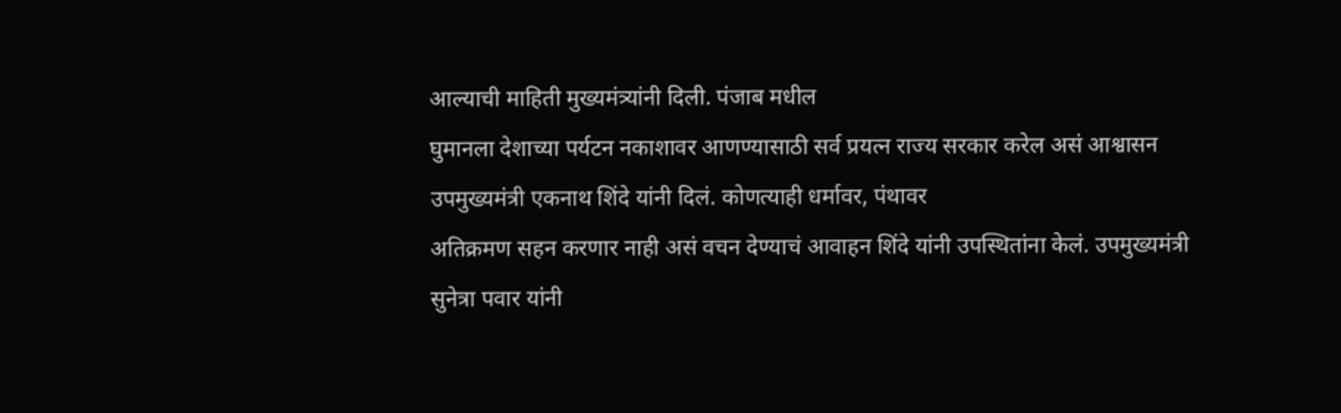आल्याची माहिती मुख्यमंत्र्यांनी दिली. पंजाब मधील
घुमानला देशाच्या पर्यटन नकाशावर आणण्यासाठी सर्व प्रयत्न राज्य सरकार करेल असं आश्वासन
उपमुख्यमंत्री एकनाथ शिंदे यांनी दिलं. कोणत्याही धर्मावर, पंथावर
अतिक्रमण सहन करणार नाही असं वचन देण्याचं आवाहन शिंदे यांनी उपस्थितांना केलं. उपमुख्यमंत्री
सुनेत्रा पवार यांनी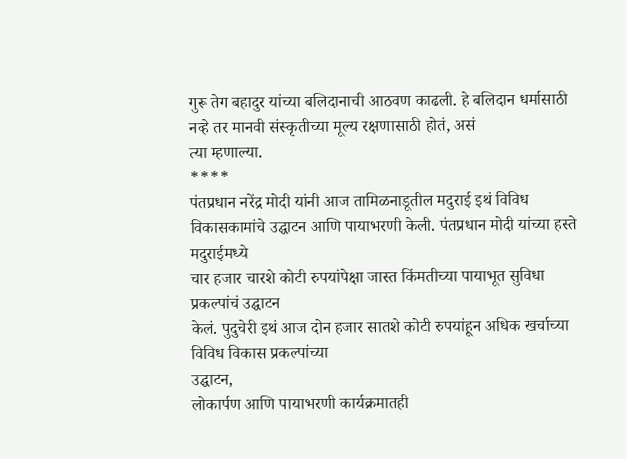गुरू तेग बहादुर यांच्या बलिदानाची आठवण काढली. हे बलिदान धर्मासाठी
नव्हे तर मानवी संस्कृतीच्या मूल्य रक्षणासाठी होतं, असं
त्या म्हणाल्या.
****
पंतप्रधान नरेंद्र मोदी यांनी आज तामिळनाडूतील मदुराई इथं विविध
विकासकामांचे उद्घाटन आणि पायाभरणी केली. पंतप्रधान मोदी यांच्या हस्ते मदुराईमध्ये
चार हजार चारशे कोटी रुपयांपेक्षा जास्त किंमतीच्या पायाभूत सुविधा प्रकल्पांचं उद्घाटन
केलं. पुदुचेरी इथं आज दोन हजार सातशे कोटी रुपयांहून अधिक खर्चाच्या विविध विकास प्रकल्पांच्या
उद्घाटन,
लोकार्पण आणि पायाभरणी कार्यक्रमातही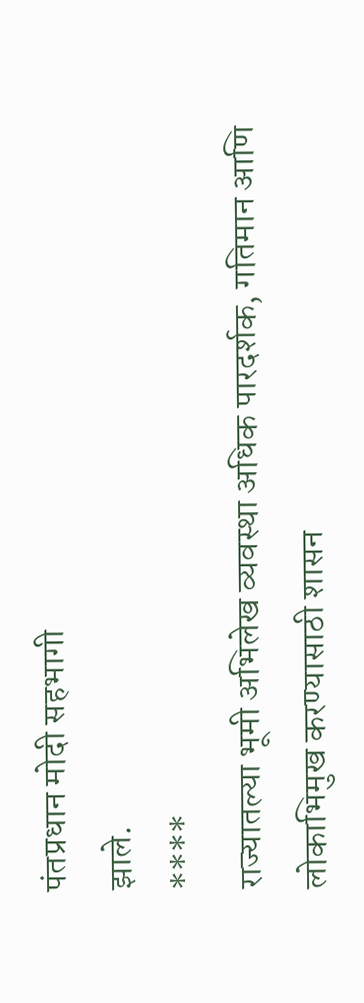पंतप्रधान मोदी सहभागी
झाले.
****
राज्यातल्या भूमी अभिलेख व्यवस्था अधिक पारदर्शक, गतिमान आणि लोकाभिमुख करण्यासाठी शासन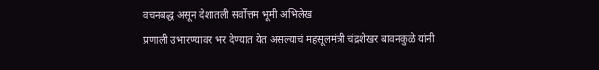वचनबद्ध असून देशातली सर्वोत्तम भूमी अभिलेख
प्रणाली उभारण्यावर भर देण्यात येत असल्याचं महसूलमंत्री चंद्रशेखर बावनकुळे यांनी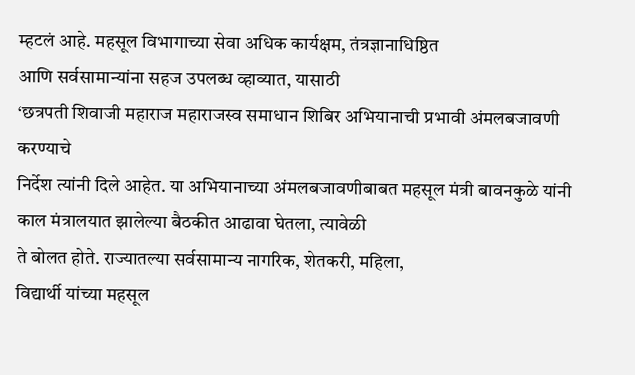म्हटलं आहे. महसूल विभागाच्या सेवा अधिक कार्यक्षम, तंत्रज्ञानाधिष्ठित
आणि सर्वसामान्यांना सहज उपलब्ध व्हाव्यात, यासाठी
‘छत्रपती शिवाजी महाराज महाराजस्व समाधान शिबिर अभियानाची प्रभावी अंमलबजावणी करण्याचे
निर्देश त्यांनी दिले आहेत. या अभियानाच्या अंमलबजावणीबाबत महसूल मंत्री बावनकुळे यांनी
काल मंत्रालयात झालेल्या बैठकीत आढावा घेतला, त्यावेळी
ते बोलत होते. राज्यातल्या सर्वसामान्य नागरिक, शेतकरी, महिला,
विद्यार्थी यांच्या महसूल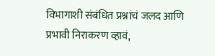विभागाशी संबंधित प्रश्नांचं जलद आणि
प्रभावी निराकरण व्हावं,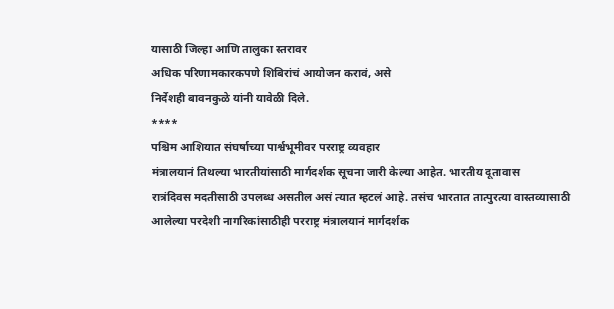यासाठी जिल्हा आणि तालुका स्तरावर
अधिक परिणामकारकपणे शिबिरांचं आयोजन करावं, असे
निर्देशही बावनकुळे यांनी यावेळी दिले.
****
पश्चिम आशियात संघर्षाच्या पार्श्वभूमीवर परराष्ट्र व्यवहार
मंत्रालयानं तिथल्या भारतीयांसाठी मार्गदर्शक सूचना जारी केल्या आहेत. भारतीय दूतावास
रात्रंदिवस मदतीसाठी उपलब्ध असतील असं त्यात म्हटलं आहे. तसंच भारतात तात्पुरत्या वास्तव्यासाठी
आलेल्या परदेशी नागरिकांसाठीही परराष्ट्र मंत्रालयानं मार्गदर्शक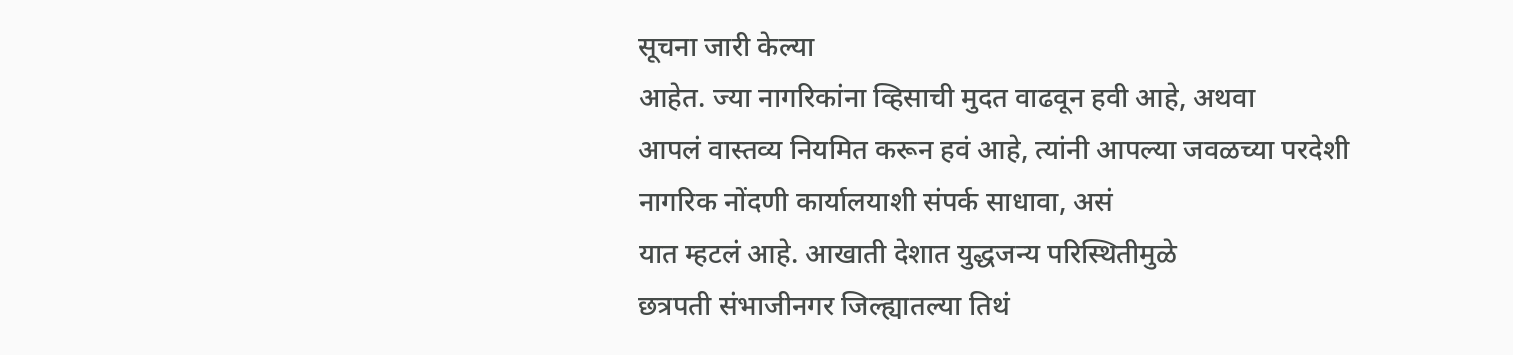सूचना जारी केल्या
आहेत. ज्या नागरिकांना व्हिसाची मुदत वाढवून हवी आहे, अथवा
आपलं वास्तव्य नियमित करून हवं आहे, त्यांनी आपल्या जवळच्या परदेशी
नागरिक नोंदणी कार्यालयाशी संपर्क साधावा, असं
यात म्हटलं आहे. आखाती देशात युद्धजन्य परिस्थितीमुळे
छत्रपती संभाजीनगर जिल्ह्यातल्या तिथं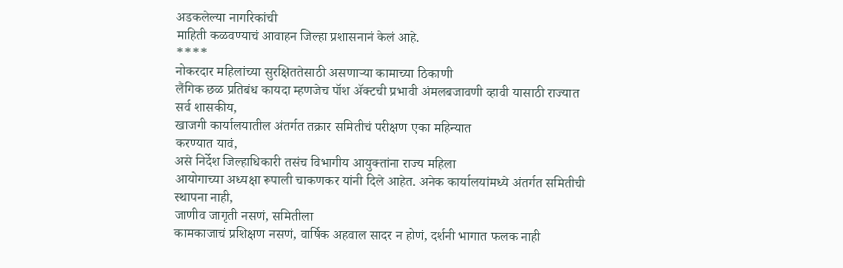अडकलेल्या नागरिकांची
माहिती कळवण्याचं आवाहन जिल्हा प्रशासनानं केलं आहे.
****
नोकरदार महिलांच्या सुरक्षिततेसाठी असणाऱ्या कामाच्या ठिकाणी
लैंगिक छळ प्रतिबंध कायदा म्हणजेच पॉश ॲक्टची प्रभावी अंमलबजावणी व्हावी यासाठी राज्यात
सर्व शासकीय,
खाजगी कार्यालयातील अंतर्गत तक्रार समितीचं परीक्षण एका महिन्यात
करण्यात यावं,
असे निर्देश जिल्हाधिकारी तसंच विभागीय आयुक्तांना राज्य महिला
आयोगाच्या अध्यक्षा रूपाली चाकणकर यांनी दिले आहेत. अनेक कार्यालयांमध्ये अंतर्गत समितीची
स्थापना नाही,
जाणीव जागृती नसणं, समितीला
कामकाजाचं प्रशिक्षण नसणं, वार्षिक अहवाल सादर न होणं, दर्शनी भागात फलक नाही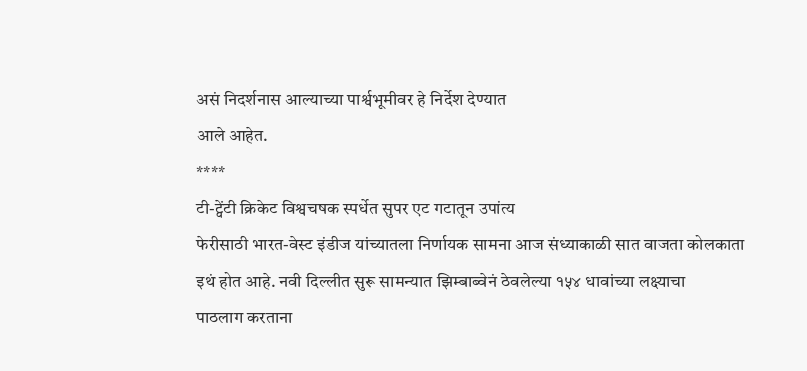असं निदर्शनास आल्याच्या पार्श्वभूमीवर हे निर्देश देण्यात
आले आहेत.
****
टी-ट्वेंटी क्रिकेट विश्वचषक स्पर्धेत सुपर एट गटातून उपांत्य
फेरीसाठी भारत-वेस्ट इंडीज यांच्यातला निर्णायक सामना आज संध्याकाळी सात वाजता कोलकाता
इथं होत आहे. नवी दिल्लीत सुरू सामन्यात झिम्बाब्वेनं ठेवलेल्या १५४ धावांच्या लक्ष्याचा
पाठलाग करताना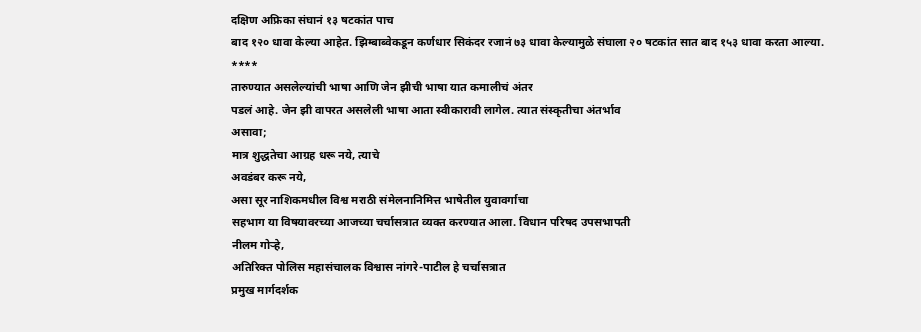दक्षिण अफ्रिका संघानं १३ षटकांत पाच
बाद १२० धावा केल्या आहेत. झिम्बाब्वेकडून कर्णधार सिकंदर रजानं ७३ धावा केल्यामुळे संघाला २० षटकांत सात बाद १५३ धावा करता आल्या.
****
तारुण्यात असलेल्यांची भाषा आणि जेन झीची भाषा यात कमालीचं अंतर
पडलं आहे. जेन झी वापरत असलेली भाषा आता स्वीकारावी लागेल. त्यात संस्कृतीचा अंतर्भाव
असावा;
मात्र शुद्धतेचा आग्रह धरू नये, त्याचे
अवडंबर करू नये,
असा सूर नाशिकमधील विश्व मराठी संमेलनानिमित्त भाषेतील युवावर्गाचा
सहभाग या विषयावरच्या आजच्या चर्चासत्रात व्यक्त करण्यात आला. विधान परिषद उपसभापती
नीलम गोऱ्हे,
अतिरिक्त पोलिस महासंचालक विश्वास नांगरे-पाटील हे चर्चासत्रात
प्रमुख मार्गदर्शक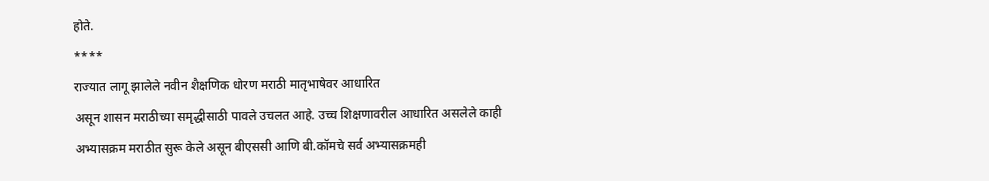होते.
****
राज्यात लागू झालेले नवीन शैक्षणिक धोरण मराठी मातृभाषेवर आधारित
असून शासन मराठीच्या समृद्धीसाठी पावले उचलत आहे. उच्च शिक्षणावरील आधारित असलेले काही
अभ्यासक्रम मराठीत सुरू केले असून बीएससी आणि बी.कॉमचे सर्व अभ्यासक्रमही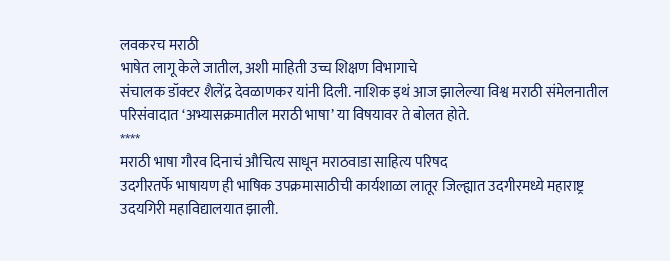लवकरच मराठी
भाषेत लागू केले जातील, अशी माहिती उच्च शिक्षण विभागाचे
संचालक डॉक्टर शैलेंद्र देवळाणकर यांनी दिली. नाशिक इथं आज झालेल्या विश्व मराठी संमेलनातील
परिसंवादात ‘अभ्यासक्रमातील मराठी भाषा’ या विषयावर ते बोलत होते.
****
मराठी भाषा गौरव दिनाचं औचित्य साधून मराठवाडा साहित्य परिषद
उदगीरतर्फे भाषायण ही भाषिक उपक्रमासाठीची कार्यशाळा लातूर जिल्ह्यात उदगीरमध्ये महाराष्ट्र
उदयगिरी महाविद्यालयात झाली.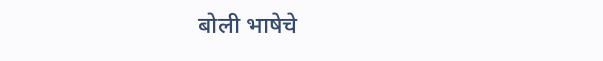बोली भाषेचे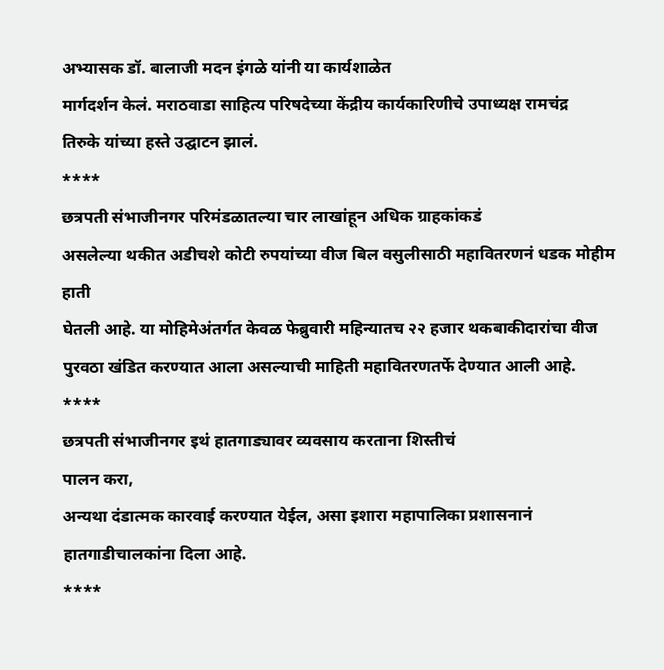अभ्यासक डॉ. बालाजी मदन इंगळे यांनी या कार्यशाळेत
मार्गदर्शन केलं. मराठवाडा साहित्य परिषदेच्या केंद्रीय कार्यकारिणीचे उपाध्यक्ष रामचंद्र
तिरुके यांच्या हस्ते उद्घाटन झालं.
****
छत्रपती संभाजीनगर परिमंडळातल्या चार लाखांहून अधिक ग्राहकांकडं
असलेल्या थकीत अडीचशे कोटी रुपयांच्या वीज बिल वसुलीसाठी महावितरणनं धडक मोहीम हाती
घेतली आहे. या मोहिमेअंतर्गत केवळ फेब्रुवारी महिन्यातच २२ हजार थकबाकीदारांचा वीज
पुरवठा खंडित करण्यात आला असल्याची माहिती महावितरणतर्फे देण्यात आली आहे.
****
छत्रपती संभाजीनगर इथं हातगाड्यावर व्यवसाय करताना शिस्तीचं
पालन करा,
अन्यथा दंडात्मक कारवाई करण्यात येईल, असा इशारा महापालिका प्रशासनानं हातगाडीचालकांना दिला आहे.
****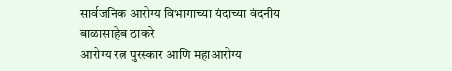सार्वजनिक आरोग्य विभागाच्या यंदाच्या वंदनीय बाळासाहेब ठाकरे
आरोग्य रत्न पुरस्कार आणि महाआरोग्य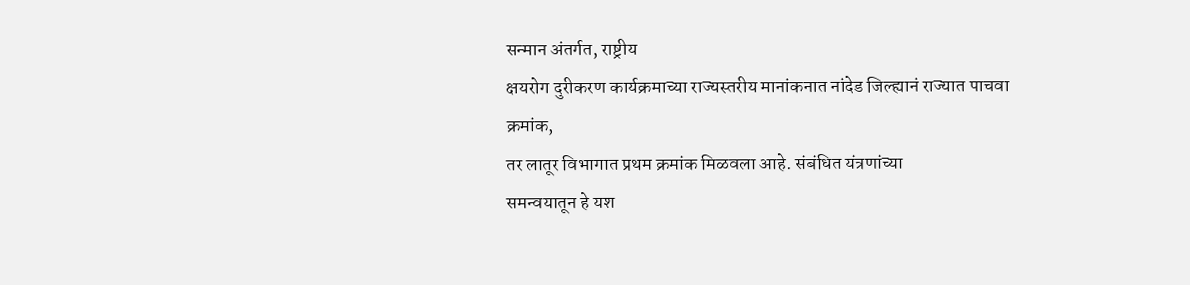सन्मान अंतर्गत, राष्ट्रीय
क्षयरोग दुरीकरण कार्यक्रमाच्या राज्यस्तरीय मानांकनात नांदेड जिल्ह्यानं राज्यात पाचवा
क्रमांक,
तर लातूर विभागात प्रथम क्रमांक मिळवला आहे. संबंधित यंत्रणांच्या
समन्वयातून हे यश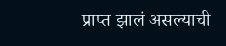प्राप्त झालं असल्याची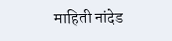माहिती नांदेड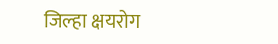जिल्हा क्षयरोग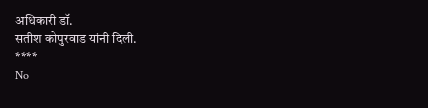अधिकारी डॉ.
सतीश कोपुरवाड यांनी दिली.
****
No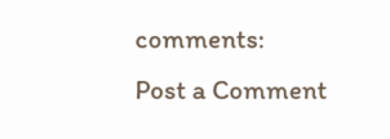comments:
Post a Comment